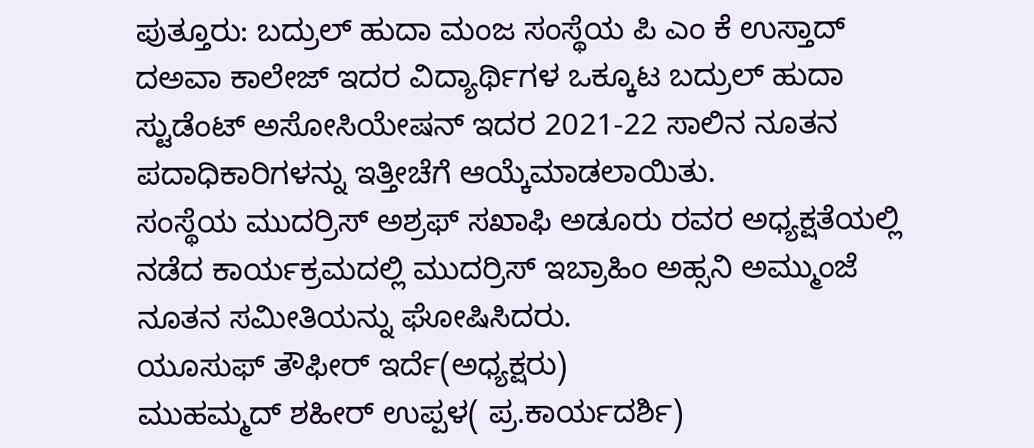ಪುತ್ತೂರು: ಬದ್ರುಲ್ ಹುದಾ ಮಂಜ ಸಂಸ್ಥೆಯ ಪಿ ಎಂ ಕೆ ಉಸ್ತಾದ್ ದಅವಾ ಕಾಲೇಜ್ ಇದರ ವಿದ್ಯಾರ್ಥಿಗಳ ಒಕ್ಕೂಟ ಬದ್ರುಲ್ ಹುದಾ ಸ್ಟುಡೆಂಟ್ ಅಸೋಸಿಯೇಷನ್ ಇದರ 2021-22 ಸಾಲಿನ ನೂತನ ಪದಾಧಿಕಾರಿಗಳನ್ನು ಇತ್ತೀಚೆಗೆ ಆಯ್ಕೆಮಾಡಲಾಯಿತು.
ಸಂಸ್ಥೆಯ ಮುದರ್ರಿಸ್ ಅಶ್ರಫ್ ಸಖಾಫಿ ಅಡೂರು ರವರ ಅಧ್ಯಕ್ಷತೆಯಲ್ಲಿ ನಡೆದ ಕಾರ್ಯಕ್ರಮದಲ್ಲಿ ಮುದರ್ರಿಸ್ ಇಬ್ರಾಹಿಂ ಅಹ್ಸನಿ ಅಮ್ಮುಂಜೆ ನೂತನ ಸಮೀತಿಯನ್ನು ಘೋಷಿಸಿದರು.
ಯೂಸುಫ್ ತೌಫೀರ್ ಇರ್ದೆ(ಅಧ್ಯಕ್ಷರು)
ಮುಹಮ್ಮದ್ ಶಹೀರ್ ಉಪ್ಪಳ( ಪ್ರ.ಕಾರ್ಯದರ್ಶಿ)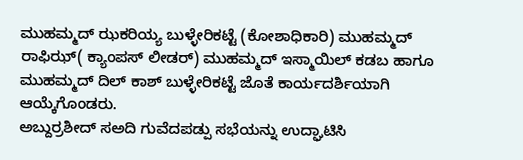ಮುಹಮ್ಮದ್ ಝಕರಿಯ್ಯ ಬುಳ್ಳೇರಿಕಟ್ಟೆ (ಕೋಶಾಧಿಕಾರಿ) ಮುಹಮ್ಮದ್ ರಾಫಿಝ್( ಕ್ಯಾಂಪಸ್ ಲೀಡರ್) ಮುಹಮ್ಮದ್ ಇಸ್ಮಾಯಿಲ್ ಕಡಬ ಹಾಗೂ ಮುಹಮ್ಮದ್ ದಿಲ್ ಕಾಶ್ ಬುಳ್ಳೇರಿಕಟ್ಟೆ ಜೊತೆ ಕಾರ್ಯದರ್ಶಿಯಾಗಿ ಆಯ್ಕೆಗೊಂಡರು.
ಅಬ್ದುರ್ರಶೀದ್ ಸಅದಿ ಗುವೆದಪಡ್ಪು ಸಭೆಯನ್ನು ಉದ್ಘಾಟಿಸಿ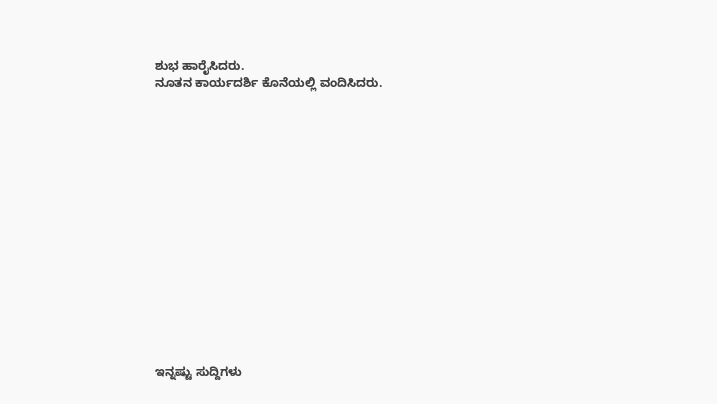ಶುಭ ಹಾರೈಸಿದರು.
ನೂತನ ಕಾರ್ಯದರ್ಶಿ ಕೊನೆಯಲ್ಲಿ ವಂದಿಸಿದರು.
















ಇನ್ನಷ್ಟು ಸುದ್ದಿಗಳು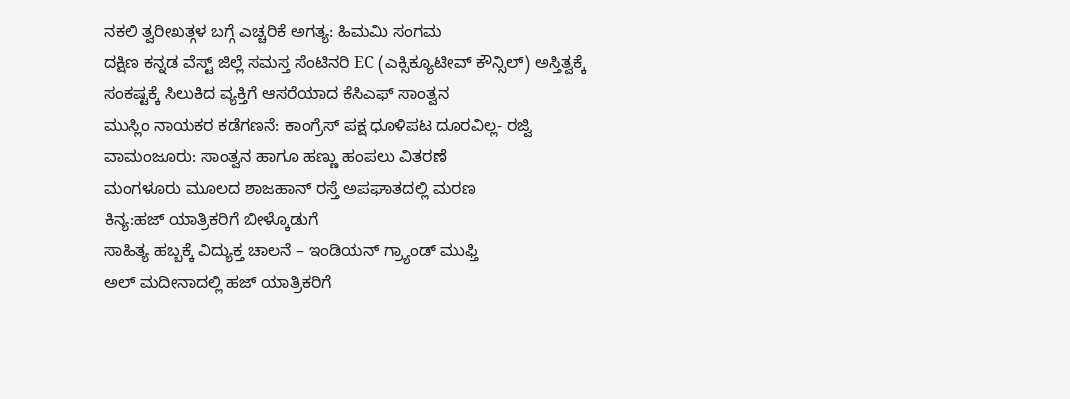ನಕಲಿ ತ್ವರೀಖತ್ಗಳ ಬಗ್ಗೆ ಎಚ್ಚರಿಕೆ ಅಗತ್ಯ: ಹಿಮಮಿ ಸಂಗಮ
ದಕ್ಷಿಣ ಕನ್ನಡ ವೆಸ್ಟ್ ಜಿಲ್ಲೆ ಸಮಸ್ತ ಸೆಂಟಿನರಿ EC (ಎಕ್ಸಿಕ್ಯೂಟೀವ್ ಕೌನ್ಸಿಲ್) ಅಸ್ತಿತ್ವಕ್ಕೆ
ಸಂಕಷ್ಟಕ್ಕೆ ಸಿಲುಕಿದ ವ್ಯಕ್ತಿಗೆ ಆಸರೆಯಾದ ಕೆಸಿಎಫ್ ಸಾಂತ್ವನ
ಮುಸ್ಲಿಂ ನಾಯಕರ ಕಡೆಗಣನೆ: ಕಾಂಗ್ರೆಸ್ ಪಕ್ಷ ಧೂಳಿಪಟ ದೂರವಿಲ್ಲ- ರಜ್ವಿ
ವಾಮಂಜೂರು: ಸಾಂತ್ವನ ಹಾಗೂ ಹಣ್ಣು ಹಂಪಲು ವಿತರಣೆ
ಮಂಗಳೂರು ಮೂಲದ ಶಾಜಹಾನ್ ರಸ್ತೆ ಅಪಘಾತದಲ್ಲಿ ಮರಣ
ಕಿನ್ಯ:ಹಜ್ ಯಾತ್ರಿಕರಿಗೆ ಬೀಳ್ಕೊಡುಗೆ
ಸಾಹಿತ್ಯ ಹಬ್ಬಕ್ಕೆ ವಿದ್ಯುಕ್ತ ಚಾಲನೆ – ಇಂಡಿಯನ್ ಗ್ರ್ಯಾಂಡ್ ಮುಫ್ತಿ
ಅಲ್ ಮದೀನಾದಲ್ಲಿ ಹಜ್ ಯಾತ್ರಿಕರಿಗೆ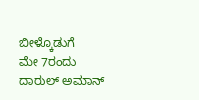ಬೀಳ್ಕೊಡುಗೆ
ಮೇ 7ರಂದು ದಾರುಲ್ ಅಮಾನ್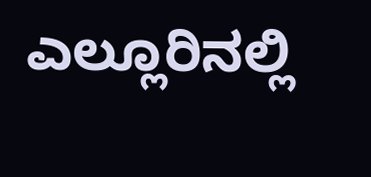ಎಲ್ಲೂರಿನಲ್ಲಿ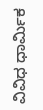ವಿವಿಧ ಧಾರ್ಮಿಕ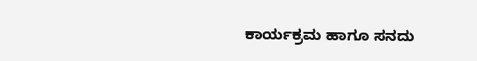ಕಾರ್ಯಕ್ರಮ ಹಾಗೂ ಸನದು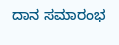ದಾನ ಸಮಾರಂಭ